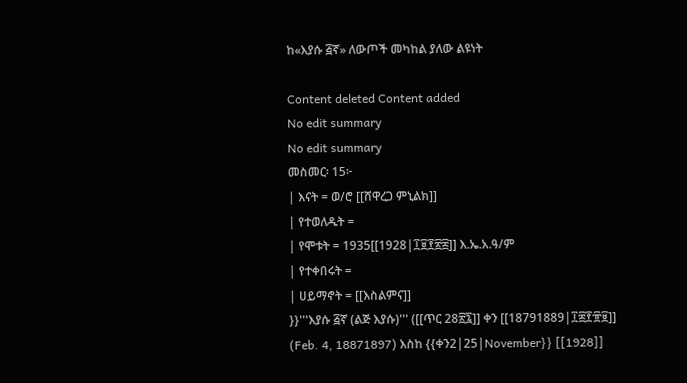ከ«እያሱ ፭ኛ» ለውጦች መካከል ያለው ልዩነት

Content deleted Content added
No edit summary
No edit summary
መስመር፡ 15፦
| እናት = ወ/ሮ [[ሸዋረጋ ምኒልክ]]
| የተወለዱት =
| የሞቱት = 1935[[1928|፲፱፻፳፰]] እ.ኤ.አ.ዓ/ም
| የተቀበሩት =
| ሀይማኖት = [[እስልምና]]
}}'''እያሱ ፭ኛ (ልጅ እያሱ)''' ([[ጥር 28፳፯]] ቀን [[18791889|፲፰፻፹፱]] (Feb. 4, 18871897) እስከ {{ቀን2|25|November}} [[1928]]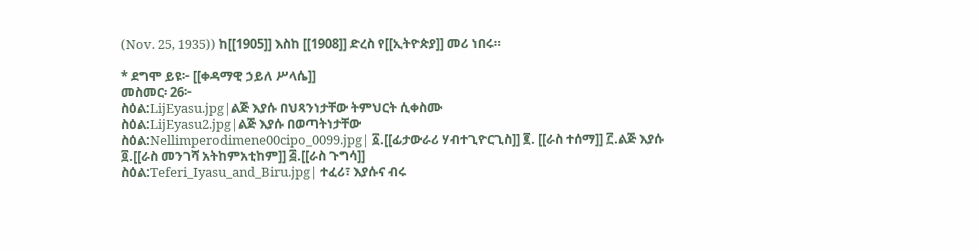(Nov. 25, 1935)) ከ[[1905]] እስከ [[1908]] ድረስ የ[[ኢትዮጵያ]] መሪ ነበሩ።

* ደግሞ ይዩ፦ [[ቀዳማዊ ኃይለ ሥላሴ]]
መስመር፡ 26፦
ስዕል:LijEyasu.jpg|ልጅ እያሱ በህጻንነታቸው ትምህርት ሲቀስሙ
ስዕል:LijEyasu2.jpg|ልጅ እያሱ በወጣትነታቸው
ስዕል:Nellimperodimene00cipo_0099.jpg| ፩.[[ፊታውራሪ ሃብተጊዮርጊስ]] ፪. [[ራስ ተሰማ]] ፫.ልጅ እያሱ ፬.[[ራስ መንገሻ አትከምአቲከም]] ፭.[[ራስ ጉግሳ]]
ስዕል:Teferi_Iyasu_and_Biru.jpg| ተፈሪ፣ እያሱና ብሩ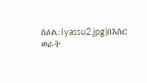ስዕል:Iyassu2.jpg|በእስር ወራት